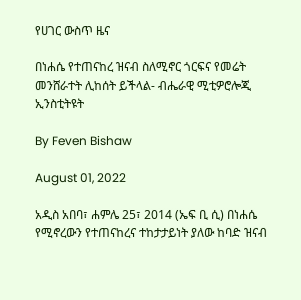የሀገር ውስጥ ዜና

በነሐሴ የተጠናከረ ዝናብ ስለሚኖር ጎርፍና የመሬት መንሸራተት ሊከሰት ይችላል- ብሔራዊ ሚቲዎሮሎጂ ኢንስቲትዩት

By Feven Bishaw

August 01, 2022

አዲስ አበባ፣ ሐምሌ 25፣ 2014 (ኤፍ ቢ ሲ) በነሐሴ የሚኖረውን የተጠናከረና ተከታታይነት ያለው ከባድ ዝናብ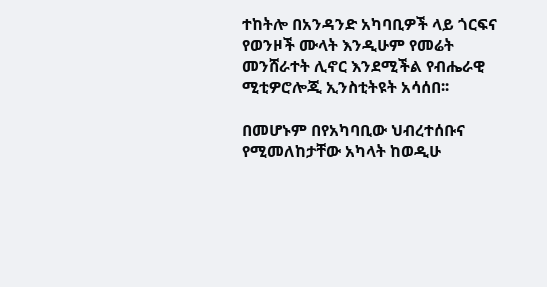ተከትሎ በአንዳንድ አካባቢዎች ላይ ጎርፍና የወንዞች ሙላት እንዲሁም የመሬት መንሸራተት ሊኖር እንደሚችል የብሔራዊ ሚቲዎሮሎጂ ኢንስቲትዩት አሳሰበ፡፡

በመሆኑም በየአካባቢው ህብረተሰቡና የሚመለከታቸው አካላት ከወዲሁ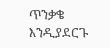ጥንቃቄ እንዲያደርጉ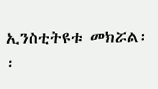ኢንስቲትዩቱ መክሯል፡፡